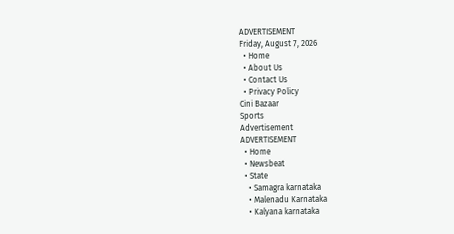ADVERTISEMENT
Friday, August 7, 2026
  • Home
  • About Us
  • Contact Us
  • Privacy Policy
Cini Bazaar
Sports
Advertisement
ADVERTISEMENT
  • Home
  • Newsbeat
  • State
    • Samagra karnataka
    • Malenadu Karnataka
    • Kalyana karnataka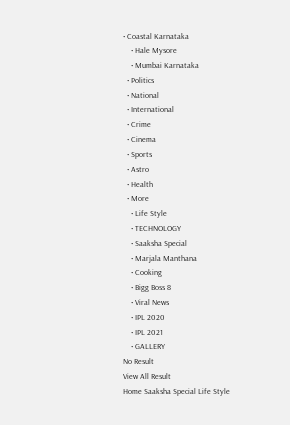• Coastal Karnataka
    • Hale Mysore
    • Mumbai Karnataka
  • Politics
  • National
  • International
  • Crime
  • Cinema
  • Sports
  • Astro
  • Health
  • More
    • Life Style
    • TECHNOLOGY
    • Saaksha Special
    • Marjala Manthana
    • Cooking
    • Bigg Boss 8
    • Viral News
    • IPL 2020
    • IPL 2021
    • GALLERY
No Result
View All Result
Home Saaksha Special Life Style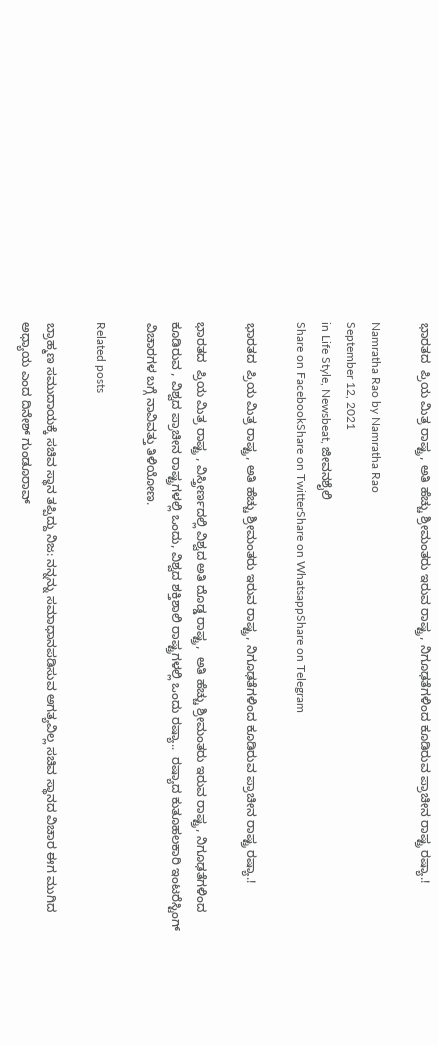ಭಾರತದ  ಪ್ರಿಯ ಮಿತ್ರ ರಾಷ್ಟ್ರ, ಅತಿ ಹೆಚ್ಚು ಶ್ರೀಮಂತರು ಇರುವ ರಾಷ್ಟ್ರ, ನಿಗೂಢತೆಗಳಿಂದ ಕೂಡಿರುವ ಪ್ರಾಚೀನ ರಾಷ್ಟ್ರ ರಷ್ಯಾ.!

Namratha Rao by Namratha Rao
September 12, 2021
in Life Style, Newsbeat, ಜೀವನಶೈಲಿ
Share on FacebookShare on TwitterShare on WhatsappShare on Telegram

ಭಾರತದ  ಪ್ರಿಯ ಮಿತ್ರ ರಾಷ್ಟ್ರ, ಅತಿ ಹೆಚ್ಚು ಶ್ರೀಮಂತರು ಇರುವ ರಾಷ್ಟ್ರ, ನಿಗೂಢತೆಗಳಿಂದ ಕೂಡಿರುವ ಪ್ರಾಚೀನ ರಾಷ್ಟ್ರ ರಷ್ಯಾ.!

ಭಾರತದ  ಪ್ರಿಯ ಮಿತ್ರ ರಾಷ್ಟ್ರ , ವಿಸ್ತ್ರೀರ್ಣದಲ್ಲಿ ವಿಶ್ವದ ಅತಿ ದೊಡ್ಡ ರಾಷ್ಟ್ರ,  ಅತಿ ಹೆಚ್ಚು ಶ್ರೀಮಂತರು ಇರುವ ರಾಷ್ಟ್ರ, ನಿಗೂಢತೆಗಳಿಂದ ಕೂಡಿರುವ , ವಿಶ್ವದ ಪ್ರಾಚೀನ ರಾಷ್ಟ್ರಗಳಲ್ಲಿ ಒಂದು, ವಿಶ್ವದ ಶಕ್ತಿಶಾಲಿ ರಾಷ್ಟ್ರಗಳಲ್ಲಿ ಒಂದು ರಷ್ಯಾ..  ರಷ್ಯಾದ ಕುತೂಹಲಕಾರಿ ಇಂಟರೆಸ್ಟಿಂಗ್ ವಿಚಾರಗಳ ಬಗ್ಗೆ ನಾವಿವತ್ತು ತಿಳಿಯೋಣ.

Related posts

ಬ್ರಾಹ್ಮಣ ಸಮುದಾಯಕ್ಕೆ ಸಚಿವ ಸ್ಥಾನ ತಪ್ಪಿದ್ದು ನಿಜ: ನನ್ನನ್ನು ಸಮಾಧಾನಪಡಿಸುವ ಅಗತ್ಯವಿಲ್ಲ ಸಚಿವ ಸ್ಥಾನದ ವಿಚಾರ ಈಗ ಮುಗಿದ ಅಧ್ಯಾಯ ಎಂದ ದಿನೇಶ್‌ ಗುಂಡೂರಾವ್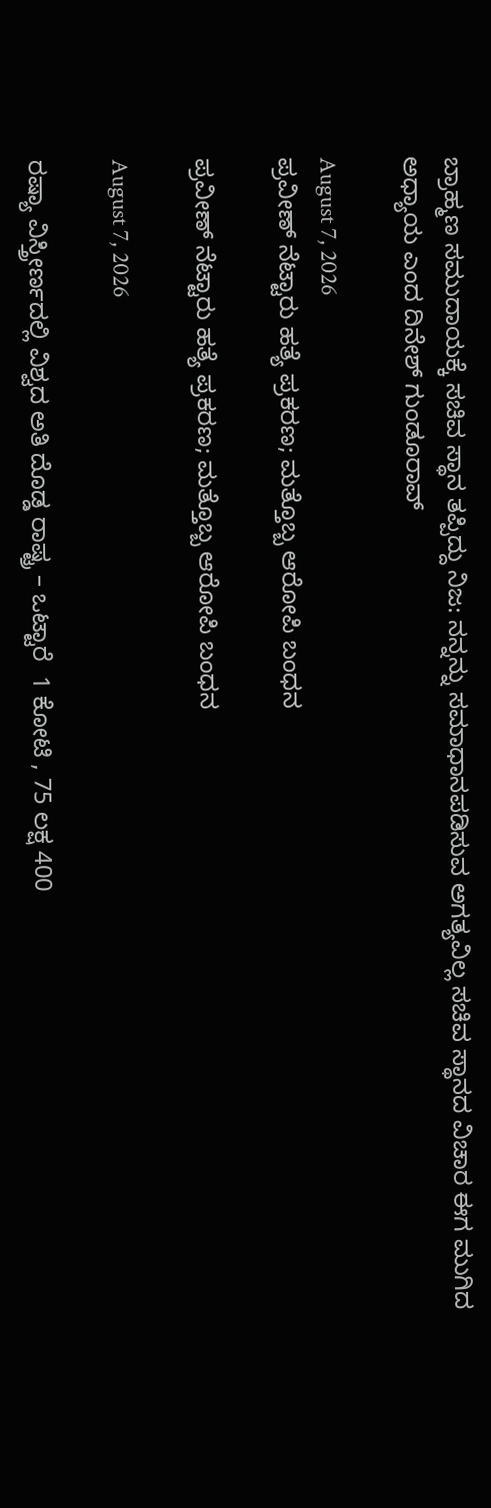ಬ್ರಾಹ್ಮಣ ಸಮುದಾಯಕ್ಕೆ ಸಚಿವ ಸ್ಥಾನ ತಪ್ಪಿದ್ದು ನಿಜ: ನನ್ನನ್ನು ಸಮಾಧಾನಪಡಿಸುವ ಅಗತ್ಯವಿಲ್ಲ ಸಚಿವ ಸ್ಥಾನದ ವಿಚಾರ ಈಗ ಮುಗಿದ ಅಧ್ಯಾಯ ಎಂದ ದಿನೇಶ್‌ ಗುಂಡೂರಾವ್

August 7, 2026
ಪ್ರವೀಣ್ ನೆಟ್ಟಾರು ಹತ್ಯೆ ಪ್ರಕರಣ; ಮತ್ತೊಬ್ಬ ಆರೋಪಿ ಬಂಧನ

ಪ್ರವೀಣ್ ನೆಟ್ಟಾರು ಹತ್ಯೆ ಪ್ರಕರಣ; ಮತ್ತೊಬ್ಬ ಆರೋಪಿ ಬಂಧನ

August 7, 2026

ರಷ್ಯಾ ವಿಸ್ತ್ರೀರ್ಣದಲ್ಲಿ ವಿಶ್ವದ ಅತಿ ದೊಡ್ಡ ರಾಷ್ಟ್ರ – ಒಟ್ಟಾರೆ  1 ಕೋಟಿ , 75 ಲಕ್ಷ 400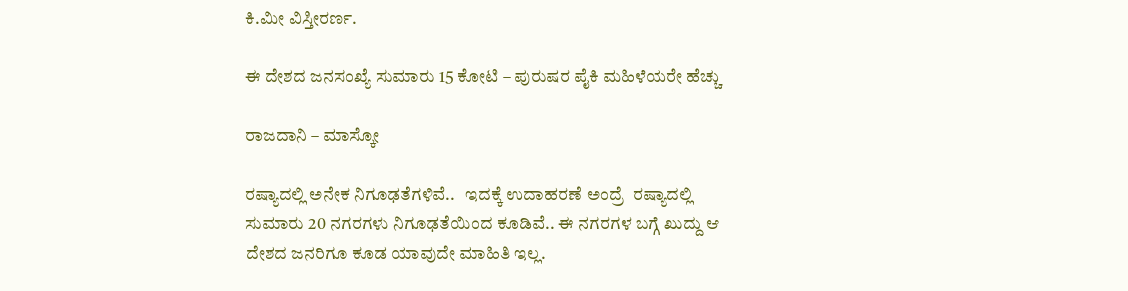ಕಿ.ಮೀ ವಿಸ್ತೀರರ್ಣ.

ಈ ದೇಶದ ಜನಸಂಖ್ಯೆ ಸುಮಾರು 15 ಕೋಟಿ – ಪುರುಷರ ಪೈಕಿ ಮಹಿಳೆಯರೇ ಹೆಚ್ಚು

ರಾಜದಾನಿ – ಮಾಸ್ಕೋ

ರಷ್ಯಾದಲ್ಲಿ ಅನೇಕ ನಿಗೂಢತೆಗಳಿವೆ..   ಇದಕ್ಕೆ ಉದಾಹರಣೆ ಅಂದ್ರೆ  ರಷ್ಯಾದಲ್ಲಿ ಸುಮಾರು 20 ನಗರಗಳು ನಿಗೂಢತೆಯಿಂದ ಕೂಡಿವೆ.. ಈ ನಗರಗಳ ಬಗ್ಗೆ ಖುದ್ದು ಆ ದೇಶದ ಜನರಿಗೂ ಕೂಡ ಯಾವುದೇ ಮಾಹಿತಿ ಇಲ್ಲ.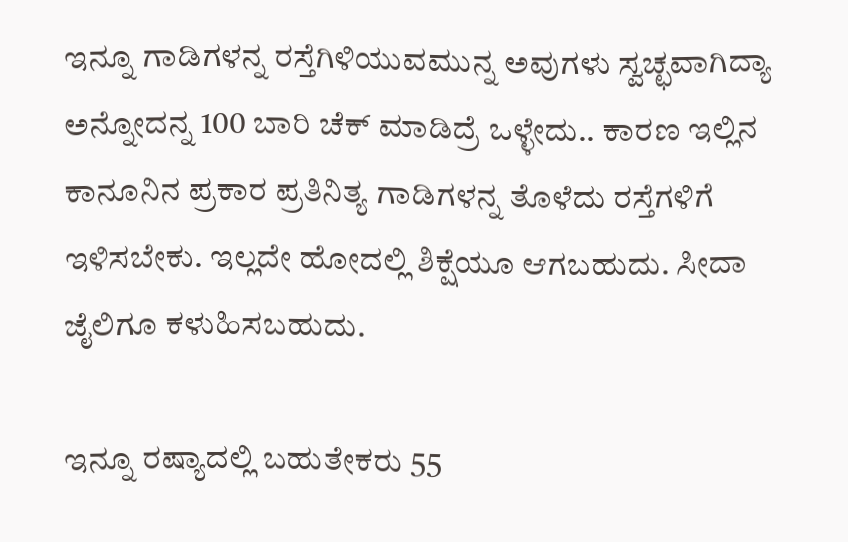ಇನ್ನೂ ಗಾಡಿಗಳನ್ನ ರಸ್ತೆಗಿಳಿಯುವಮುನ್ನ ಅವುಗಳು ಸ್ವಚ್ಛವಾಗಿದ್ಯಾ ಅನ್ನೋದನ್ನ 100 ಬಾರಿ ಚೆಕ್ ಮಾಡಿದ್ರೆ ಒಳ್ಳೇದು.. ಕಾರಣ ಇಲ್ಲಿನ ಕಾನೂನಿನ ಪ್ರಕಾರ ಪ್ರತಿನಿತ್ಯ ಗಾಡಿಗಳನ್ನ ತೊಳೆದು ರಸ್ತೆಗಳಿಗೆ ಇಳಿಸಬೇಕು. ಇಲ್ಲದೇ ಹೋದಲ್ಲಿ ಶಿಕ್ಷೆಯೂ ಆಗಬಹುದು. ಸೀದಾ ಜೈಲಿಗೂ ಕಳುಹಿಸಬಹುದು.

ಇನ್ನೂ ರಷ್ಯಾದಲ್ಲಿ ಬಹುತೇಕರು 55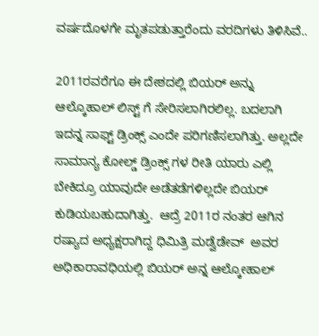ವರ್ಷದೊಳಗೇ ಮೃತಪಡುತ್ತಾರೆಂದು ವರದಿಗಳು ತಿಳಿಸಿವೆ..

2011ರವರೆಗೂ ಈ ದೇಶದಲ್ಲಿ ಬಿಯರ್ ಅನ್ನು ಆಲ್ಕೊಹಾಲ್ ಲಿಸ್ಟ್ ಗೆ ಸೇರಿಸಲಾಗಿರಲಿಲ್ಲ. ಬದಲಾಗಿ ಇದನ್ನ ಸಾಫ್ಟ್ ಡ್ರಿಂಕ್ಸ್ ಎಂದೇ ಪರಿಗಣಿಸಲಾಗಿತ್ತು. ಅಲ್ಲದೇ ಸಾಮಾನ್ಯ ಕೋಲ್ಡ್ ಡ್ರಿಂಕ್ಸ್ ಗಳ ರೀತಿ ಯಾರು ಎಲ್ಲಿ ಬೇಕಿದ್ರೂ ಯಾವುದೇ ಅಡೆತಡೆಗಳಿಲ್ಲದೇ ಬಿಯರ್ ಕುಡಿಯಬಹುದಾಗಿತ್ತು.  ಆದ್ರೆ 2011ರ ನಂತರ ಆಗಿನ ರಷ್ಯಾದ ಅಧ್ಯಕ್ಷರಾಗಿದ್ದ ಧಿಮಿತ್ರಿ ಮಡ್ವೆಡೇವ್  ಅವರ ಅಧಿಕಾರಾವಧಿಯಲ್ಲಿ ಬಿಯರ್ ಅನ್ನ ಆಲ್ಕೋಹಾಲ್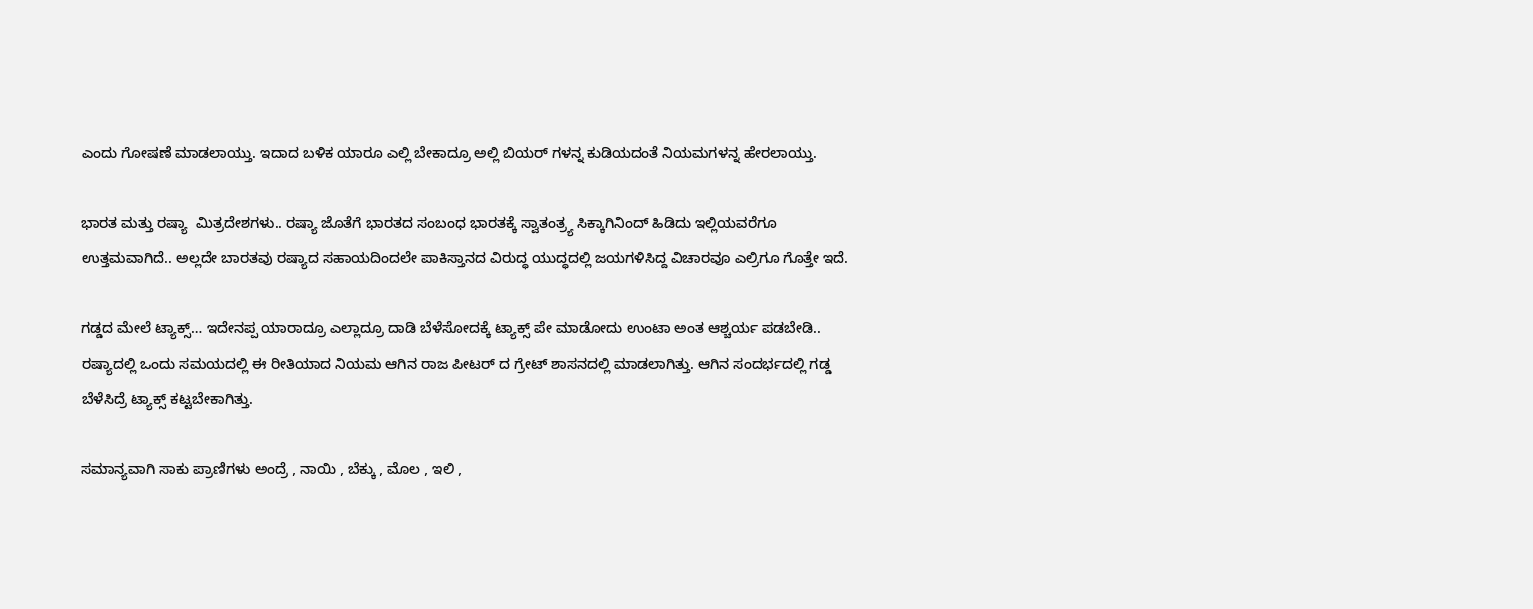ಎಂದು ಗೋಷಣೆ ಮಾಡಲಾಯ್ತು. ಇದಾದ ಬಳಿಕ ಯಾರೂ ಎಲ್ಲಿ ಬೇಕಾದ್ರೂ ಅಲ್ಲಿ ಬಿಯರ್ ಗಳನ್ನ ಕುಡಿಯದಂತೆ ನಿಯಮಗಳನ್ನ ಹೇರಲಾಯ್ತು.

ಭಾರತ ಮತ್ತು ರಷ್ಯಾ  ಮಿತ್ರದೇಶಗಳು.. ರಷ್ಯಾ ಜೊತೆಗೆ ಭಾರತದ ಸಂಬಂಧ ಭಾರತಕ್ಕೆ ಸ್ವಾತಂತ್ರ್ಯ ಸಿಕ್ಕಾಗಿನಿಂದ್ ಹಿಡಿದು ಇಲ್ಲಿಯವರೆಗೂ ಉತ್ತಮವಾಗಿದೆ.. ಅಲ್ಲದೇ ಬಾರತವು ರಷ್ಯಾದ ಸಹಾಯದಿಂದಲೇ ಪಾಕಿಸ್ತಾನದ ವಿರುದ್ಧ ಯುದ್ಧದಲ್ಲಿ ಜಯಗಳಿಸಿದ್ದ ವಿಚಾರವೂ ಎಲ್ರಿಗೂ ಗೊತ್ತೇ ಇದೆ.

ಗಡ್ಡದ ಮೇಲೆ ಟ್ಯಾಕ್ಸ್… ಇದೇನಪ್ಪ ಯಾರಾದ್ರೂ ಎಲ್ಲಾದ್ರೂ ದಾಡಿ ಬೆಳೆಸೋದಕ್ಕೆ ಟ್ಯಾಕ್ಸ್ ಪೇ ಮಾಡೋದು ಉಂಟಾ ಅಂತ ಆಶ್ಚರ್ಯ ಪಡಬೇಡಿ.. ರಷ್ಯಾದಲ್ಲಿ ಒಂದು ಸಮಯದಲ್ಲಿ ಈ ರೀತಿಯಾದ ನಿಯಮ ಆಗಿನ ರಾಜ ಪೀಟರ್ ದ ಗ್ರೇಟ್ ಶಾಸನದಲ್ಲಿ ಮಾಡಲಾಗಿತ್ತು. ಆಗಿನ ಸಂದರ್ಭದಲ್ಲಿ ಗಡ್ಡ ಬೆಳೆಸಿದ್ರೆ ಟ್ಯಾಕ್ಸ್ ಕಟ್ಟಬೇಕಾಗಿತ್ತು.

ಸಮಾನ್ಯವಾಗಿ ಸಾಕು ಪ್ರಾಣಿಗಳು ಅಂದ್ರೆ , ನಾಯಿ , ಬೆಕ್ಕು , ಮೊಲ , ಇಲಿ ,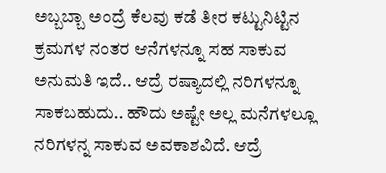ಅಬ್ಬಬ್ಬಾ ಅಂದ್ರೆ ಕೆಲವು ಕಡೆ ತೀರ ಕಟ್ಟುನಿಟ್ಟಿನ ಕ್ರಮಗಳ ನಂತರ ಆನೆಗಳನ್ನೂ ಸಹ ಸಾಕುವ ಅನುಮತಿ ಇದೆ.. ಆದ್ರೆ ರಷ್ಯಾದಲ್ಲಿ ನರಿಗಳನ್ನೂ ಸಾಕಬಹುದು.. ಹೌದು ಅಷ್ಟೇ ಅಲ್ಲ ಮನೆಗಳಲ್ಲೂ ನರಿಗಳನ್ನ ಸಾಕುವ ಅವಕಾಶವಿದೆ. ಆದ್ರೆ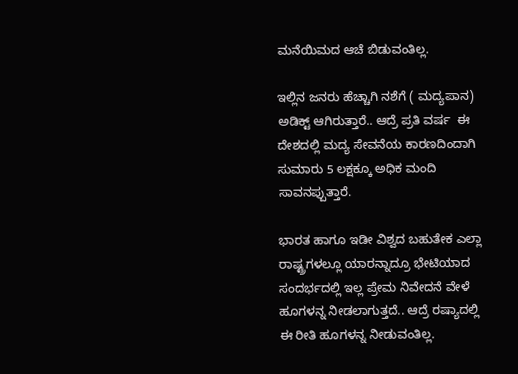ಮನೆಯಿಮದ ಆಚೆ ಬಿಡುವಂತಿಲ್ಲ.

ಇಲ್ಲಿನ ಜನರು ಹೆಚ್ಚಾಗಿ ನಶೆಗೆ ( ಮದ್ಯಪಾನ) ಅಡಿಕ್ಟ್ ಆಗಿರುತ್ತಾರೆ.. ಆದ್ರೆ ಪ್ರತಿ ವರ್ಷ  ಈ ದೇಶದಲ್ಲಿ ಮದ್ಯ ಸೇವನೆಯ ಕಾರಣದಿಂದಾಗಿ ಸುಮಾರು 5 ಲಕ್ಷಕ್ಕೂ ಅಧಿಕ ಮಂದಿ ಸಾವನಪ್ಪುತ್ತಾರೆ.

ಭಾರತ ಹಾಗೂ ಇಡೀ ವಿಶ್ವದ ಬಹುತೇಕ ಎಲ್ಲಾ ರಾಷ್ಟ್ರಗಳಲ್ಲೂ ಯಾರನ್ನಾದ್ರೂ ಭೇಟಿಯಾದ ಸಂದರ್ಭದಲ್ಲಿ ಇಲ್ಲ ಪ್ರೇಮ ನಿವೇದನೆ ವೇಳೆ ಹೂಗಳನ್ನ ನೀಡಲಾಗುತ್ತದೆ.. ಆದ್ರೆ ರಷ್ಯಾದಲ್ಲಿ ಈ ರೀತಿ ಹೂಗಳನ್ನ ನೀಡುವಂತಿಲ್ಲ.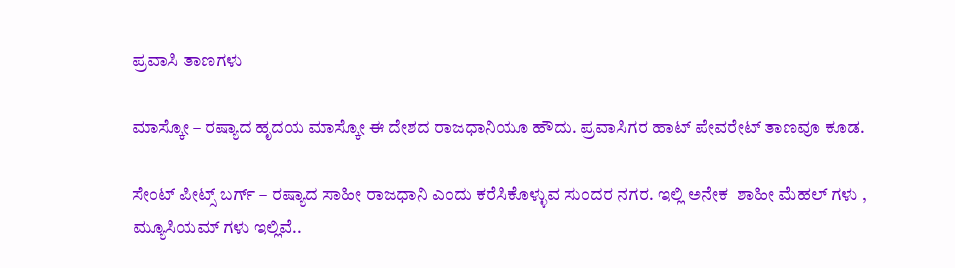ಪ್ರವಾಸಿ ತಾಣಗಳು

ಮಾಸ್ಕೋ – ರಷ್ಯಾದ ಹೃದಯ ಮಾಸ್ಕೋ ಈ ದೇಶದ ರಾಜಧಾನಿಯೂ ಹೌದು. ಪ್ರವಾಸಿಗರ ಹಾಟ್ ಪೇವರೇಟ್ ತಾಣವೂ ಕೂಡ.

ಸೇಂಟ್ ಪೀಟ್ಸ್ ಬರ್ಗ್ – ರಷ್ಯಾದ ಸಾಹೀ ರಾಜಧಾನಿ ಎಂದು ಕರೆಸಿಕೊಳ್ಳುವ ಸುಂದರ ನಗರ. ಇಲ್ಲಿ ಅನೇಕ  ಶಾಹೀ ಮೆಹಲ್ ಗಳು , ಮ್ಯೂಸಿಯಮ್ ಗಳು ಇಲ್ಲಿವೆ..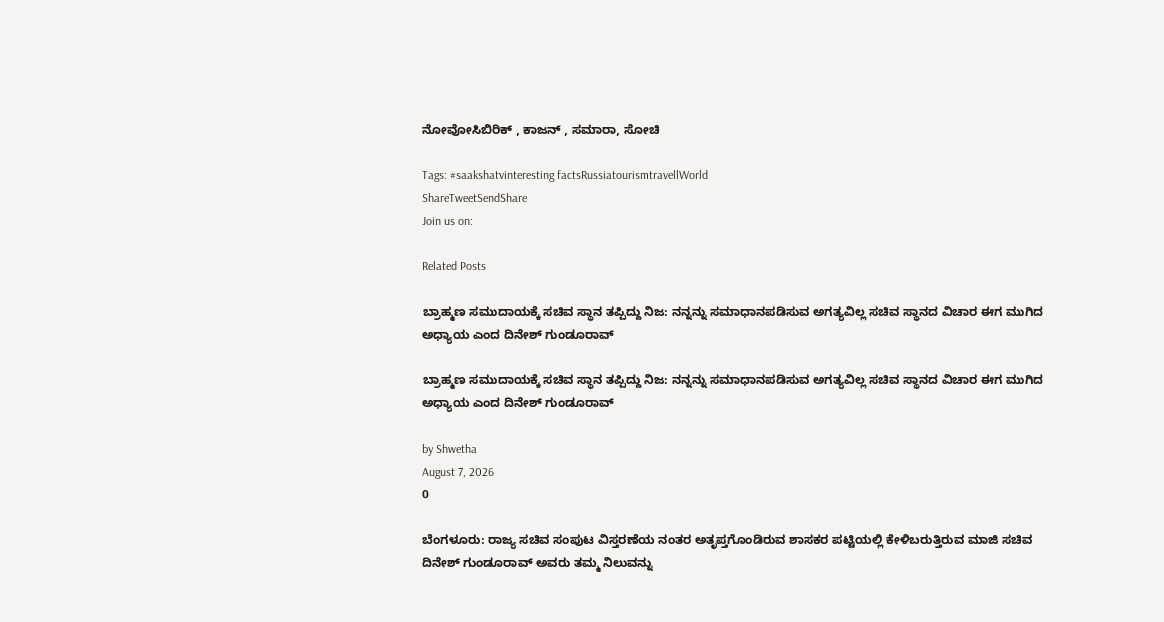ನೋವೋಸಿಬಿರಿಕ್ , ಕಾಜನ್ , ಸಮಾರಾ, ಸೋಚಿ

Tags: #saakshatvinteresting factsRussiatourismtravellWorld
ShareTweetSendShare
Join us on:

Related Posts

ಬ್ರಾಹ್ಮಣ ಸಮುದಾಯಕ್ಕೆ ಸಚಿವ ಸ್ಥಾನ ತಪ್ಪಿದ್ದು ನಿಜ: ನನ್ನನ್ನು ಸಮಾಧಾನಪಡಿಸುವ ಅಗತ್ಯವಿಲ್ಲ ಸಚಿವ ಸ್ಥಾನದ ವಿಚಾರ ಈಗ ಮುಗಿದ ಅಧ್ಯಾಯ ಎಂದ ದಿನೇಶ್‌ ಗುಂಡೂರಾವ್

ಬ್ರಾಹ್ಮಣ ಸಮುದಾಯಕ್ಕೆ ಸಚಿವ ಸ್ಥಾನ ತಪ್ಪಿದ್ದು ನಿಜ: ನನ್ನನ್ನು ಸಮಾಧಾನಪಡಿಸುವ ಅಗತ್ಯವಿಲ್ಲ ಸಚಿವ ಸ್ಥಾನದ ವಿಚಾರ ಈಗ ಮುಗಿದ ಅಧ್ಯಾಯ ಎಂದ ದಿನೇಶ್‌ ಗುಂಡೂರಾವ್

by Shwetha
August 7, 2026
0

ಬೆಂಗಳೂರು: ರಾಜ್ಯ ಸಚಿವ ಸಂಪುಟ ವಿಸ್ತರಣೆಯ ನಂತರ ಅತೃಪ್ತಗೊಂಡಿರುವ ಶಾಸಕರ ಪಟ್ಟಿಯಲ್ಲಿ ಕೇಳಿಬರುತ್ತಿರುವ ಮಾಜಿ ಸಚಿವ ದಿನೇಶ್‌ ಗುಂಡೂರಾವ್ ಅವರು ತಮ್ಮ ನಿಲುವನ್ನು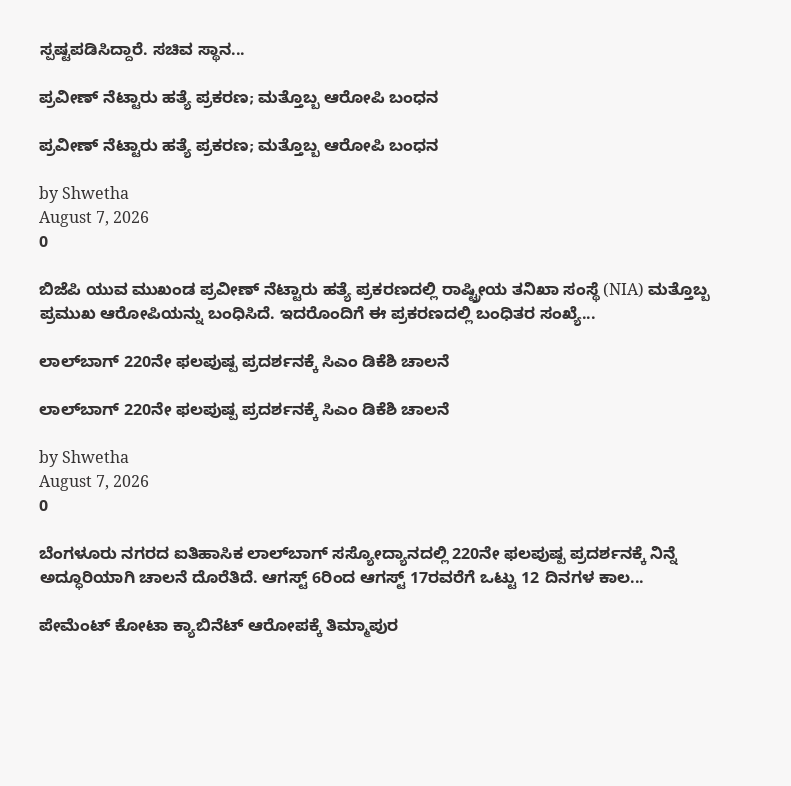ಸ್ಪಷ್ಟಪಡಿಸಿದ್ದಾರೆ. ಸಚಿವ ಸ್ಥಾನ...

ಪ್ರವೀಣ್ ನೆಟ್ಟಾರು ಹತ್ಯೆ ಪ್ರಕರಣ; ಮತ್ತೊಬ್ಬ ಆರೋಪಿ ಬಂಧನ

ಪ್ರವೀಣ್ ನೆಟ್ಟಾರು ಹತ್ಯೆ ಪ್ರಕರಣ; ಮತ್ತೊಬ್ಬ ಆರೋಪಿ ಬಂಧನ

by Shwetha
August 7, 2026
0

ಬಿಜೆಪಿ ಯುವ ಮುಖಂಡ ಪ್ರವೀಣ್ ನೆಟ್ಟಾರು ಹತ್ಯೆ ಪ್ರಕರಣದಲ್ಲಿ ರಾಷ್ಟ್ರೀಯ ತನಿಖಾ ಸಂಸ್ಥೆ (NIA) ಮತ್ತೊಬ್ಬ ಪ್ರಮುಖ ಆರೋಪಿಯನ್ನು ಬಂಧಿಸಿದೆ. ಇದರೊಂದಿಗೆ ಈ ಪ್ರಕರಣದಲ್ಲಿ ಬಂಧಿತರ ಸಂಖ್ಯೆ...

ಲಾಲ್‌ಬಾಗ್ 220ನೇ ಫಲಪುಷ್ಪ ಪ್ರದರ್ಶನಕ್ಕೆ ಸಿಎಂ ಡಿಕೆಶಿ ಚಾಲನೆ

ಲಾಲ್‌ಬಾಗ್ 220ನೇ ಫಲಪುಷ್ಪ ಪ್ರದರ್ಶನಕ್ಕೆ ಸಿಎಂ ಡಿಕೆಶಿ ಚಾಲನೆ

by Shwetha
August 7, 2026
0

ಬೆಂಗಳೂರು ನಗರದ ಐತಿಹಾಸಿಕ ಲಾಲ್‌ಬಾಗ್ ಸಸ್ಯೋದ್ಯಾನದಲ್ಲಿ 220ನೇ ಫಲಪುಷ್ಪ ಪ್ರದರ್ಶನಕ್ಕೆ ನಿನ್ನೆ ಅದ್ಧೂರಿಯಾಗಿ ಚಾಲನೆ ದೊರೆತಿದೆ. ಆಗಸ್ಟ್ 6ರಿಂದ ಆಗಸ್ಟ್ 17ರವರೆಗೆ ಒಟ್ಟು 12 ದಿನಗಳ ಕಾಲ...

ಪೇಮೆಂಟ್ ಕೋಟಾ ಕ್ಯಾಬಿನೆಟ್ ಆರೋಪಕ್ಕೆ ತಿಮ್ಮಾಪುರ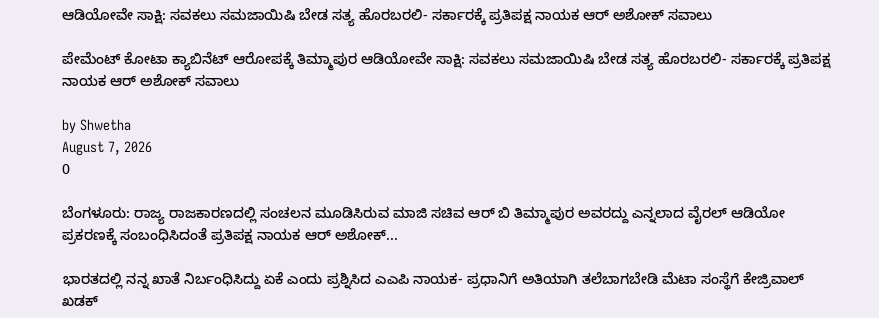ಆಡಿಯೋವೇ ಸಾಕ್ಷಿ: ಸವಕಲು ಸಮಜಾಯಿಷಿ ಬೇಡ ಸತ್ಯ ಹೊರಬರಲಿ- ಸರ್ಕಾರಕ್ಕೆ ಪ್ರತಿಪಕ್ಷ ನಾಯಕ ಆರ್ ಅಶೋಕ್ ಸವಾಲು

ಪೇಮೆಂಟ್ ಕೋಟಾ ಕ್ಯಾಬಿನೆಟ್ ಆರೋಪಕ್ಕೆ ತಿಮ್ಮಾಪುರ ಆಡಿಯೋವೇ ಸಾಕ್ಷಿ: ಸವಕಲು ಸಮಜಾಯಿಷಿ ಬೇಡ ಸತ್ಯ ಹೊರಬರಲಿ- ಸರ್ಕಾರಕ್ಕೆ ಪ್ರತಿಪಕ್ಷ ನಾಯಕ ಆರ್ ಅಶೋಕ್ ಸವಾಲು

by Shwetha
August 7, 2026
0

ಬೆಂಗಳೂರು: ರಾಜ್ಯ ರಾಜಕಾರಣದಲ್ಲಿ ಸಂಚಲನ ಮೂಡಿಸಿರುವ ಮಾಜಿ ಸಚಿವ ಆರ್ ಬಿ ತಿಮ್ಮಾಪುರ ಅವರದ್ದು ಎನ್ನಲಾದ ವೈರಲ್ ಆಡಿಯೋ ಪ್ರಕರಣಕ್ಕೆ ಸಂಬಂಧಿಸಿದಂತೆ ಪ್ರತಿಪಕ್ಷ ನಾಯಕ ಆರ್ ಅಶೋಕ್...

ಭಾರತದಲ್ಲಿ ನನ್ನ ಖಾತೆ ನಿರ್ಬಂಧಿಸಿದ್ದು ಏಕೆ ಎಂದು ಪ್ರಶ್ನಿಸಿದ ಎಎಪಿ ನಾಯಕ- ಪ್ರಧಾನಿಗೆ ಅತಿಯಾಗಿ ತಲೆಬಾಗಬೇಡಿ ಮೆಟಾ ಸಂಸ್ಥೆಗೆ ಕೇಜ್ರಿವಾಲ್ ಖಡಕ್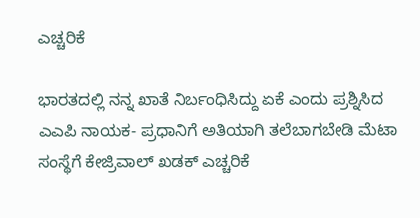ಎಚ್ಚರಿಕೆ

ಭಾರತದಲ್ಲಿ ನನ್ನ ಖಾತೆ ನಿರ್ಬಂಧಿಸಿದ್ದು ಏಕೆ ಎಂದು ಪ್ರಶ್ನಿಸಿದ ಎಎಪಿ ನಾಯಕ- ಪ್ರಧಾನಿಗೆ ಅತಿಯಾಗಿ ತಲೆಬಾಗಬೇಡಿ ಮೆಟಾ ಸಂಸ್ಥೆಗೆ ಕೇಜ್ರಿವಾಲ್ ಖಡಕ್ ಎಚ್ಚರಿಕೆ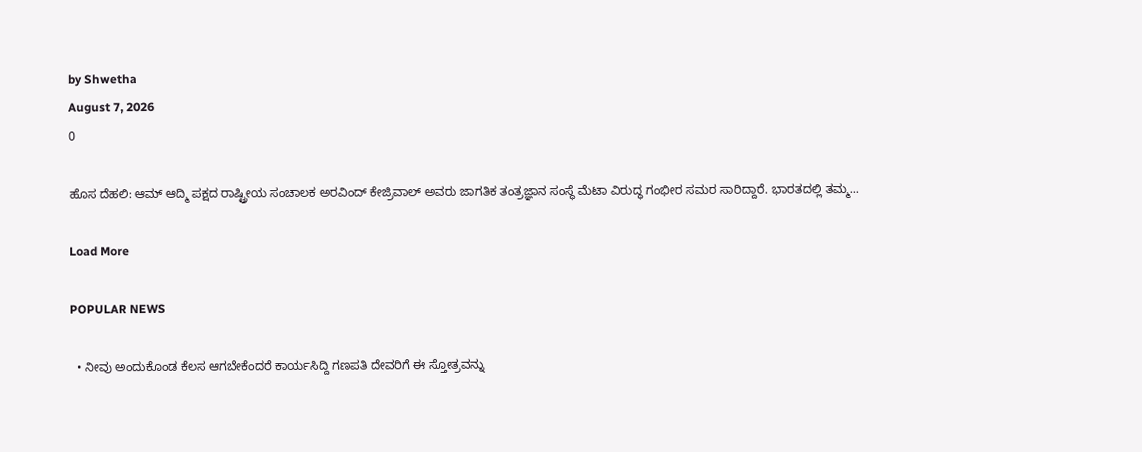by Shwetha
August 7, 2026
0

ಹೊಸ ದೆಹಲಿ: ಆಮ್ ಆದ್ಮಿ ಪಕ್ಷದ ರಾಷ್ಟ್ರೀಯ ಸಂಚಾಲಕ ಅರವಿಂದ್ ಕೇಜ್ರಿವಾಲ್ ಅವರು ಜಾಗತಿಕ ತಂತ್ರಜ್ಞಾನ ಸಂಸ್ಥೆ ಮೆಟಾ ವಿರುದ್ಧ ಗಂಭೀರ ಸಮರ ಸಾರಿದ್ದಾರೆ. ಭಾರತದಲ್ಲಿ ತಮ್ಮ...

Load More

POPULAR NEWS

  • ನೀವು ಅಂದುಕೊಂಡ ಕೆಲಸ ಆಗಬೇಕೆಂದರೆ ಕಾರ್ಯಸಿದ್ದಿ ಗಣಪತಿ ದೇವರಿಗೆ ಈ ಸ್ತೋತ್ರವನ್ನು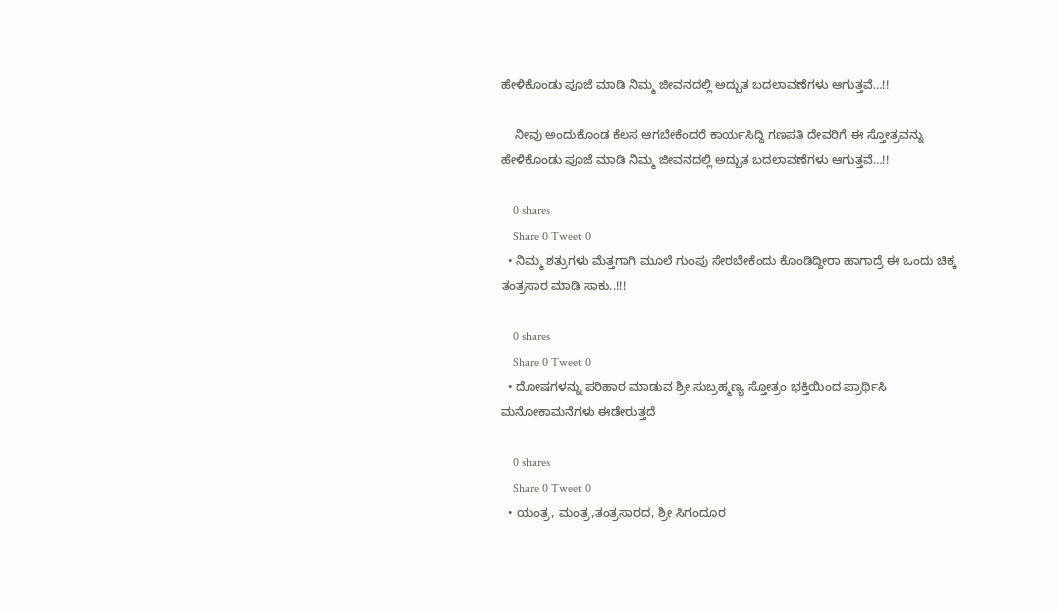ಹೇಳಿಕೊಂಡು ಪೂಜೆ ಮಾಡಿ ನಿಮ್ಮ ಜೀವನದಲ್ಲಿ ಅದ್ಬುತ ಬದಲಾವಣೆಗಳು ಆಗುತ್ತವೆ…!!

    ನೀವು ಅಂದುಕೊಂಡ ಕೆಲಸ ಆಗಬೇಕೆಂದರೆ ಕಾರ್ಯಸಿದ್ದಿ ಗಣಪತಿ ದೇವರಿಗೆ ಈ ಸ್ತೋತ್ರವನ್ನು ಹೇಳಿಕೊಂಡು ಪೂಜೆ ಮಾಡಿ ನಿಮ್ಮ ಜೀವನದಲ್ಲಿ ಅದ್ಬುತ ಬದಲಾವಣೆಗಳು ಆಗುತ್ತವೆ…!!

    0 shares
    Share 0 Tweet 0
  • ನಿಮ್ಮ ಶತ್ರುಗಳು ಮೆತ್ತಗಾಗಿ ಮೂಲೆ ಗುಂಪು ಸೇರಬೇಕೆಂದು ಕೊಂಡಿದ್ದೀರಾ ಹಾಗಾದ್ರೆ ಈ ಒಂದು ಚಿಕ್ಕ ತಂತ್ರಸಾರ ಮಾಡಿ ಸಾಕು..!!!

    0 shares
    Share 0 Tweet 0
  • ದೋಷಗಳನ್ನು ಪರಿಹಾರ ಮಾಡುವ ಶ್ರೀ ಸುಬ್ರಹ್ಮಣ್ಯ ಸ್ತೋತ್ರಂ ಭಕ್ತಿಯಿಂದ ಪ್ರಾರ್ಥಿಸಿ ಮನೋಕಾಮನೆಗಳು ಈಡೇರುತ್ತದೆ

    0 shares
    Share 0 Tweet 0
  • ಯಂತ್ರ, ಮಂತ್ರ,ತಂತ್ರಸಾರದ, ಶ್ರೀ ಸಿಗಂದೂರ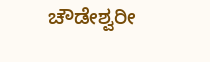ಚೌಡೇಶ್ವರೀ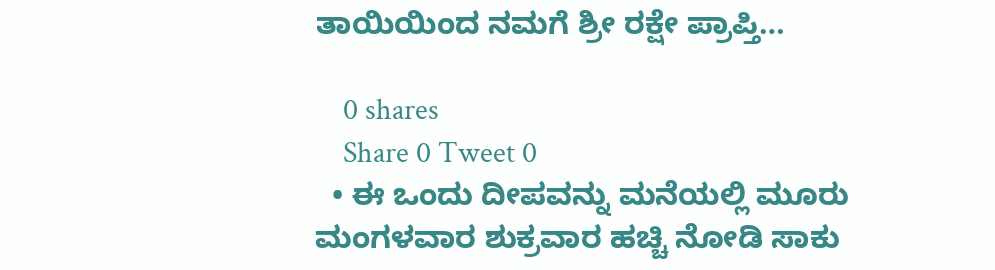ತಾಯಿಯಿಂದ ನಮಗೆ ಶ್ರೀ ರಕ್ಷೇ ಪ್ರಾಪ್ತಿ…

    0 shares
    Share 0 Tweet 0
  • ಈ ಒಂದು ದೀಪವನ್ನು ಮನೆಯಲ್ಲಿ ಮೂರು ಮಂಗಳವಾರ ಶುಕ್ರವಾರ ಹಚ್ಚಿ ನೋಡಿ ಸಾಕು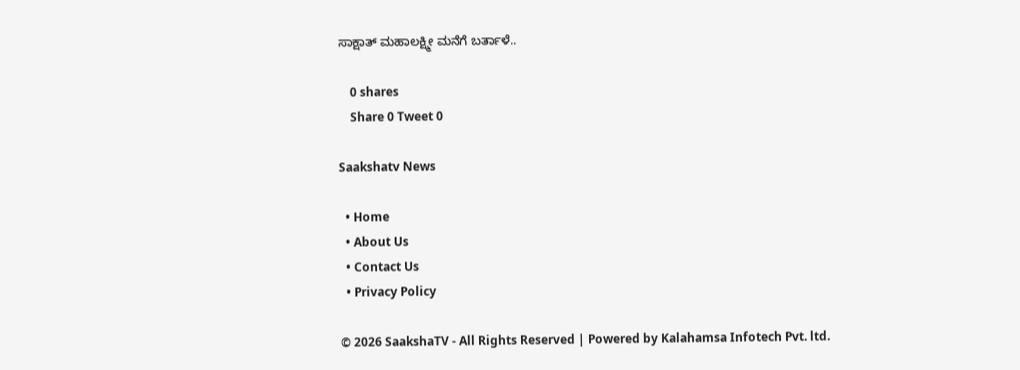ಸಾಕ್ಷಾತ್ ಮಹಾಲಕ್ಷ್ಮೀ ಮನೆಗೆ ಬರ್ತಾಳೆ..

    0 shares
    Share 0 Tweet 0

Saakshatv News

  • Home
  • About Us
  • Contact Us
  • Privacy Policy

© 2026 SaakshaTV - All Rights Reserved | Powered by Kalahamsa Infotech Pvt. ltd.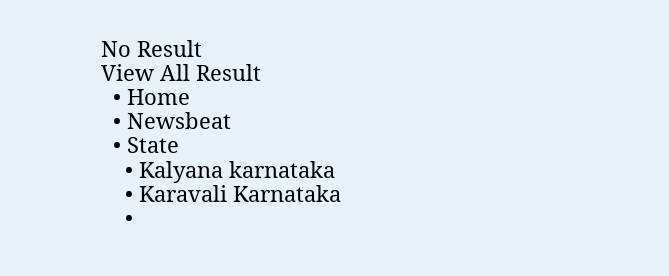No Result
View All Result
  • Home
  • Newsbeat
  • State
    • Kalyana karnataka
    • Karavali Karnataka
    •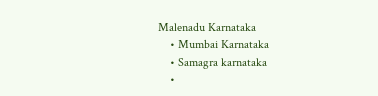Malenadu Karnataka
    • Mumbai Karnataka
    • Samagra karnataka
    •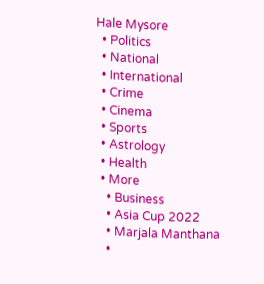Hale Mysore
  • Politics
  • National
  • International
  • Crime
  • Cinema
  • Sports
  • Astrology
  • Health
  • More
    • Business
    • Asia Cup 2022
    • Marjala Manthana
    •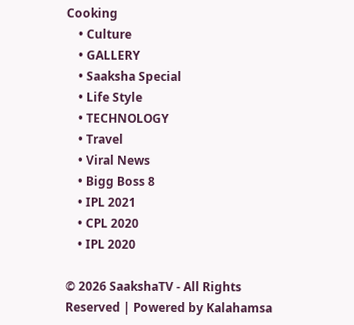Cooking
    • Culture
    • GALLERY
    • Saaksha Special
    • Life Style
    • TECHNOLOGY
    • Travel
    • Viral News
    • Bigg Boss 8
    • IPL 2021
    • CPL 2020
    • IPL 2020

© 2026 SaakshaTV - All Rights Reserved | Powered by Kalahamsa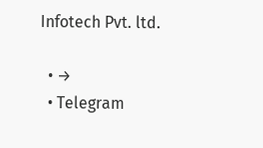Infotech Pvt. ltd.

  • →
  • Telegram